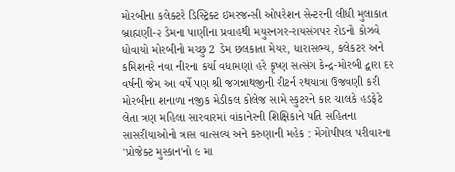મોરબીના કલેક્ટરે ડિસ્ટ્રિક્ટ ઇમરજન્સી ઓપરેશન સેન્ટરની લીધી મુલાકાત બ્રાહ્મણી-૨ ડેમના પાણીના પ્રવાહથી મયુરનગર-રાયસંગપર રોડનો કોઝવે ધોવાયો મોરબીનો મચ્છુ 2 ડેમ છલકાતા મેયર, ધારાસભ્ય, કલેકટર અને કમિશનરે નવા નીરના કર્યા વધામણાં હરે કૃષ્ણ સત્સંગ કેન્દ્ર-મોરબી દ્વારા દર વર્ષની જેમ આ વર્ષે પણ શ્રી જગન્નાથજીની રીટર્ન રથયાત્રા ઉજવણી કરી મોરબીના શનાળા નજીક મેડીકલ કોલેજ સામે સ્કુટરને કાર ચાલકે હડફેટે લેતા ત્રણ મહિલા સારવારમાં વાંકાનેરની શિક્ષિકાને પતિ સહિતના સાસરીયાઓનો ત્રાસ વાત્સલ્ય અને કરુણાની મહેક : મેંગોપીપલ પરીવારના 'પ્રોજેક્ટ મુસ્કાન'નો ૯ મા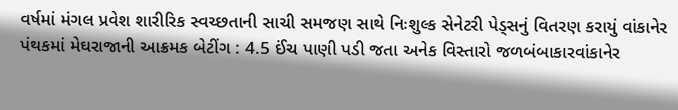વર્ષમાં મંગલ પ્રવેશ શારીરિક સ્વચ્છતાની સાચી સમજણ સાથે નિઃશુલ્ક સેનેટરી પેડ્સનું વિતરણ કરાયું વાંકાનેર પંથકમાં મેઘરાજાની આક્રમક બેટીંગ : 4.5 ઈંચ પાણી પડી જતા અનેક વિસ્તારો જળબંબાકારવાંકાનેર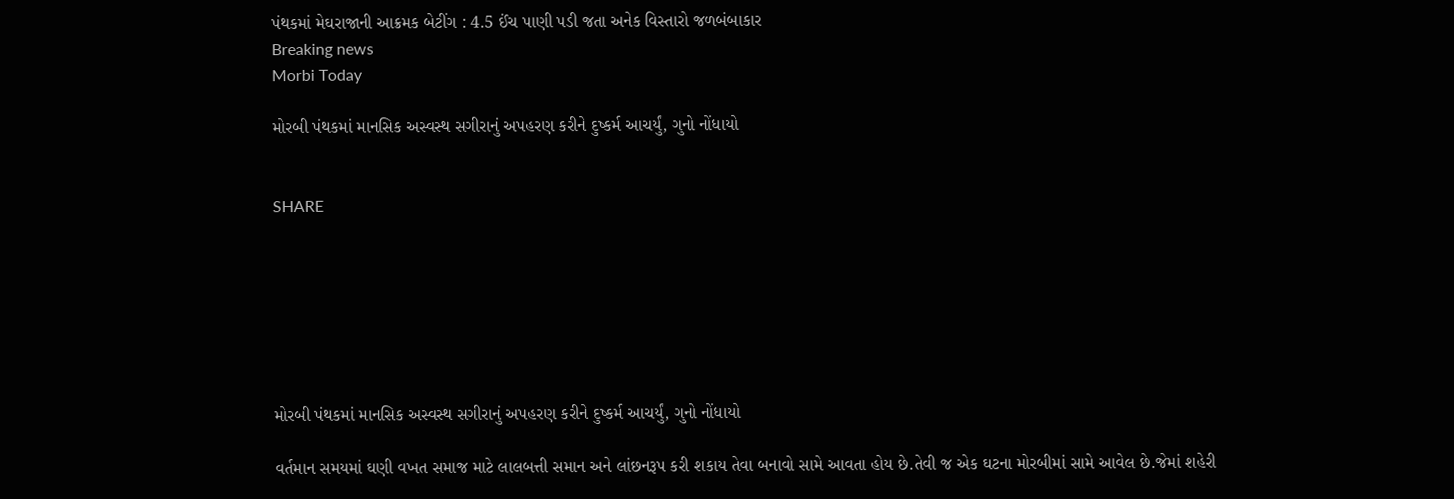પંથકમાં મેઘરાજાની આક્રમક બેટીંગ : 4.5 ઈંચ પાણી પડી જતા અનેક વિસ્તારો જળબંબાકાર
Breaking news
Morbi Today

મોરબી પંથકમાં માનસિક અસ્વસ્થ સગીરાનું અપહરણ કરીને દુષ્કર્મ આચર્યું, ગુનો નોંધાયો


SHARE







મોરબી પંથકમાં માનસિક અસ્વસ્થ સગીરાનું અપહરણ કરીને દુષ્કર્મ આચર્યું, ગુનો નોંધાયો

વર્તમાન સમયમાં ઘણી વખત સમાજ માટે લાલબત્તી સમાન અને લાંછનરૂપ કરી શકાય તેવા બનાવો સામે આવતા હોય છે.તેવી જ એક ઘટના મોરબીમાં સામે આવેલ છે.જેમાં શહેરી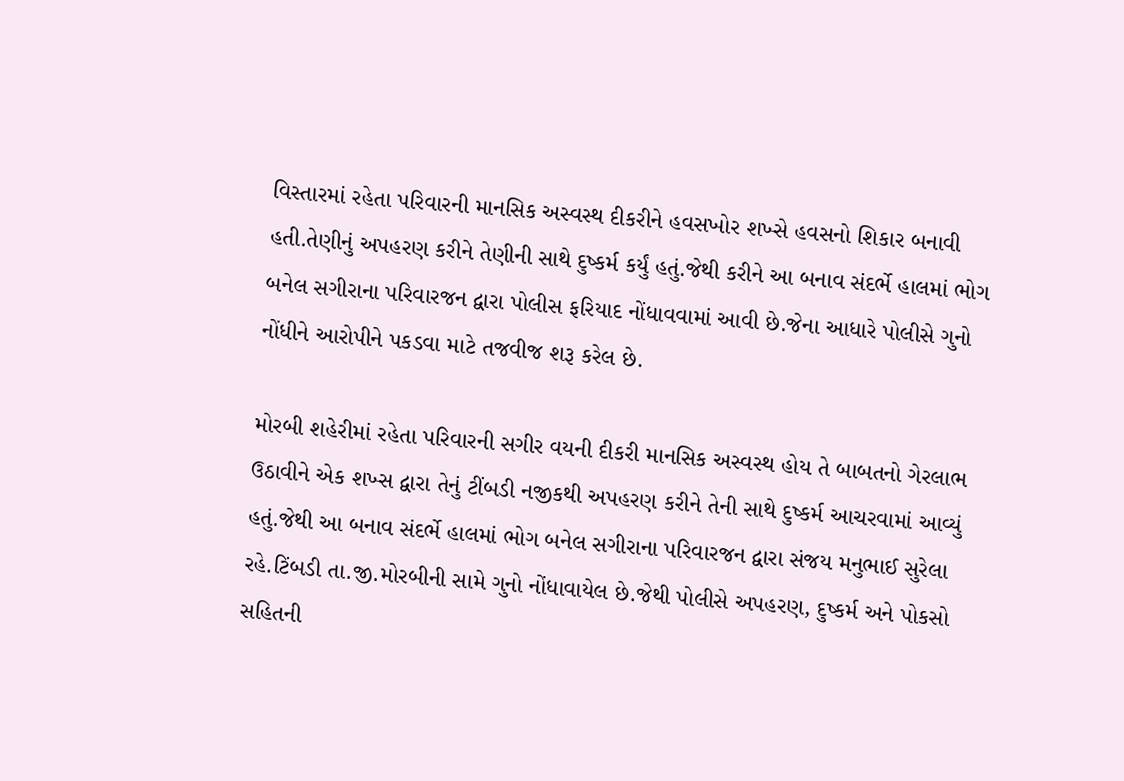વિસ્તારમાં રહેતા પરિવારની માનસિક અસ્વસ્થ દીકરીને હવસખોર શખ્સે હવસનો શિકાર બનાવી હતી.તેણીનું અપહરણ કરીને તેણીની સાથે દુષ્કર્મ કર્યું હતું.જેથી કરીને આ બનાવ સંદર્ભે હાલમાં ભોગ બનેલ સગીરાના પરિવારજન દ્વારા પોલીસ ફરિયાદ નોંધાવવામાં આવી છે.જેના આધારે પોલીસે ગુનો નોંધીને આરોપીને પકડવા માટે તજવીજ શરૂ કરેલ છે.

મોરબી શહેરીમાં રહેતા પરિવારની સગીર વયની દીકરી માનસિક અસ્વસ્થ હોય તે બાબતનો ગેરલાભ ઉઠાવીને એક શખ્સ દ્વારા તેનું ટીંબડી નજીકથી અપહરણ કરીને તેની સાથે દુષ્કર્મ આચરવામાં આવ્યું હતું.જેથી આ બનાવ સંદર્ભે હાલમાં ભોગ બનેલ સગીરાના પરિવારજન દ્વારા સંજય મનુભાઈ સુરેલા રહે.ટિંબડી તા.જી.મોરબીની સામે ગુનો નોંધાવાયેલ છે.જેથી પોલીસે અપહરણ, દુષ્કર્મ અને પોકસો સહિતની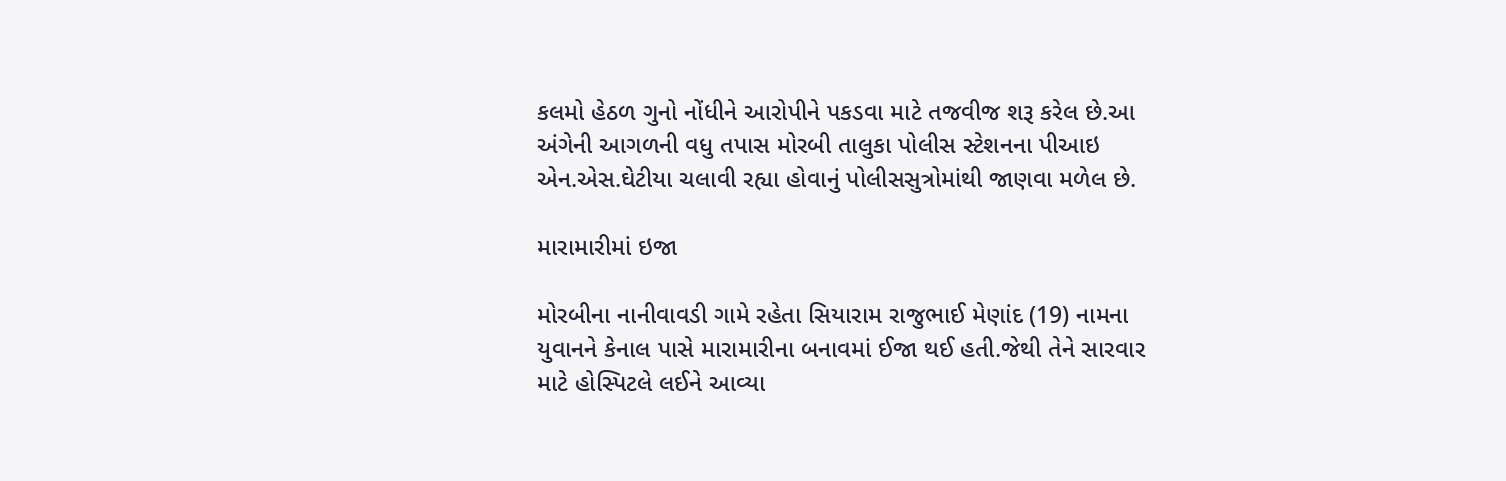કલમો હેઠળ ગુનો નોંધીને આરોપીને પકડવા માટે તજવીજ શરૂ કરેલ છે.આ અંગેની આગળની વધુ તપાસ મોરબી તાલુકા પોલીસ સ્ટેશનના પીઆઇ એન.એસ.ઘેટીયા ચલાવી રહ્યા હોવાનું પોલીસસુત્રોમાંથી જાણવા મળેલ છે.

મારામારીમાં ઇજા

મોરબીના નાનીવાવડી ગામે રહેતા સિયારામ રાજુભાઈ મેણાંદ (19) નામના યુવાનને કેનાલ પાસે મારામારીના બનાવમાં ઈજા થઈ હતી.જેથી તેને સારવાર માટે હોસ્પિટલે લઈને આવ્યા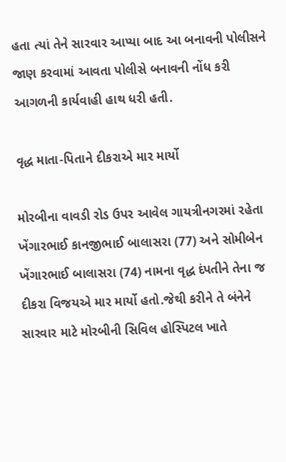હતા ત્યાં તેને સારવાર આપ્યા બાદ આ બનાવની પોલીસને જાણ કરવામાં આવતા પોલીસે બનાવની નોંધ કરી આગળની કાર્યવાહી હાથ ધરી હતી.

વૃદ્ધ માતા-પિતાને દીકરાએ માર માર્યો

મોરબીના વાવડી રોડ ઉપર આવેલ ગાયત્રીનગરમાં રહેતા ખેંગારભાઈ કાનજીભાઈ બાલાસરા (77) અને સોમીબેન ખેંગારભાઈ બાલાસરા (74) નામના વૃદ્ધ દંપતીને તેના જ દીકરા વિજયએ માર માર્યો હતો.જેથી કરીને તે બંનેને સારવાર માટે મોરબીની સિવિલ હોસ્પિટલ ખાતે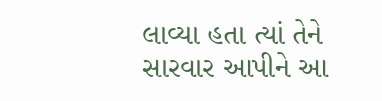લાવ્યા હતા ત્યાં તેને સારવાર આપીને આ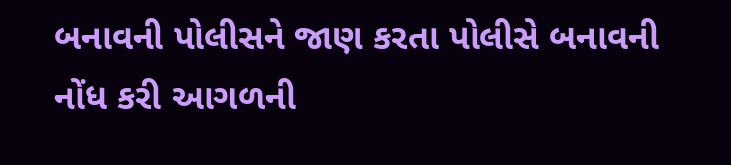બનાવની પોલીસને જાણ કરતા પોલીસે બનાવની નોંધ કરી આગળની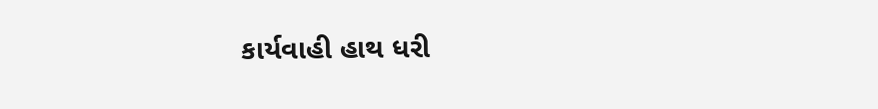કાર્યવાહી હાથ ધરી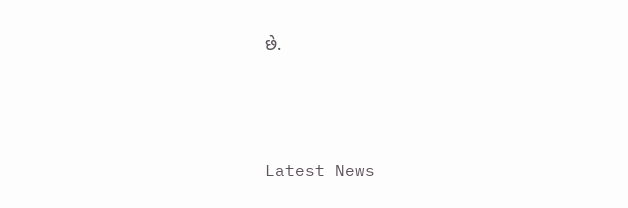છે.






Latest News